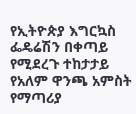የኢትዮጵያ እግርኳስ ፌዴሬሽን በቀጣይ የሚደረጉ ተከታታይ የአለም ዋንጫ አምስት የማጣሪያ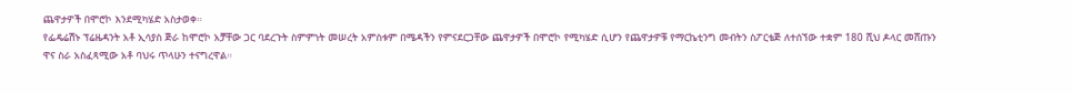ጨዋታዎች በሞሮኮ እንደሚካሄድ አስታወቀ።
የፌዴሬሽኑ ፕሬዜዳንት አቶ ኢሳያስ ጅራ ከሞሮኮ አቻቸው ጋር ባደረጉት ስምምነት መሠረት አምስቱም በሜዳችን የምናደርጋቸው ጨዋታዎች በሞሮኮ የሚካሄድ ሲሆን የጨዋታዎቹ የማርኬቲንግ መብትን ስፖርቴጅ ለተሰኘው ተቋም 180 ሺህ ዶላር መሸጡን ዋና ስራ አስፈጻሚው አቶ ባህሩ ጥላሁን ተናግረዋል።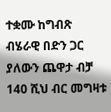ተቋሙ ከግብጽ ብሄራዊ በድን ጋር ያለውን ጨዋታ ብቻ 140 ሺህ ብር መግዛቱ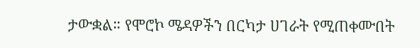ታውቋል። የሞሮኮ ሜዳዎችን በርካታ ሀገራት የሚጠቀሙበት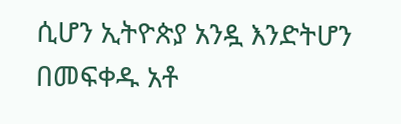ሲሆን ኢትዮጵያ አንዷ እንድትሆን በመፍቀዱ አቶ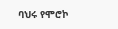ባህሩ የሞሮኮ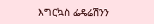እግርኳስ ፌዴሬሽንን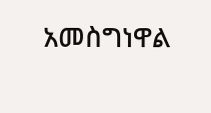አመስግነዋል